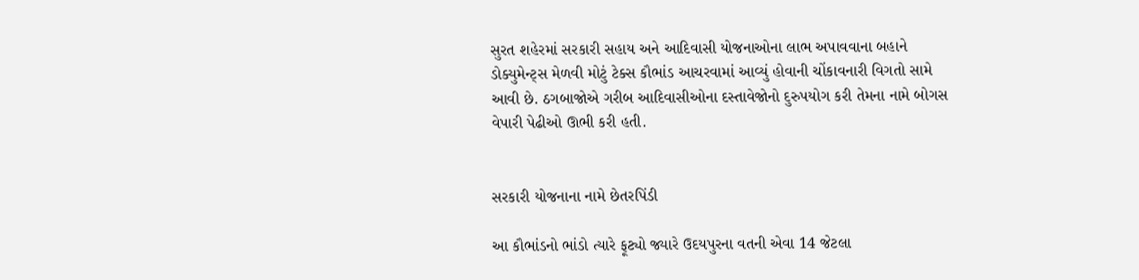સુરત શહેરમાં સરકારી સહાય અને આદિવાસી યોજનાઓના લાભ અપાવવાના બહાને ડોક્યુમેન્ટ્સ મેળવી મોટું ટેક્સ કૌભાંડ આચરવામાં આવ્યું હોવાની ચોંકાવનારી વિગતો સામે આવી છે. ઠગબાજોએ ગરીબ આદિવાસીઓના દસ્તાવેજોનો દુરુપયોગ કરી તેમના નામે બોગસ વેપારી પેઢીઓ ઊભી કરી હતી.


સરકારી યોજનાના નામે છેતરપિંડી

આ કૌભાંડનો ભાંડો ત્યારે ફૂટ્યો જ્યારે ઉદયપુરના વતની એવા 14 જેટલા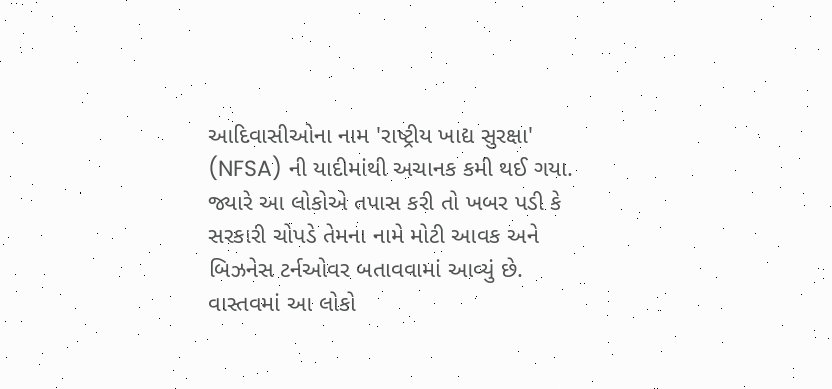આદિવાસીઓના નામ 'રાષ્ટ્રીય ખાદ્ય સુરક્ષા' (NFSA) ની યાદીમાંથી અચાનક કમી થઈ ગયા. જ્યારે આ લોકોએ તપાસ કરી તો ખબર પડી કે સરકારી ચોપડે તેમના નામે મોટી આવક અને બિઝનેસ ટર્નઓવર બતાવવામાં આવ્યું છે. વાસ્તવમાં આ લોકો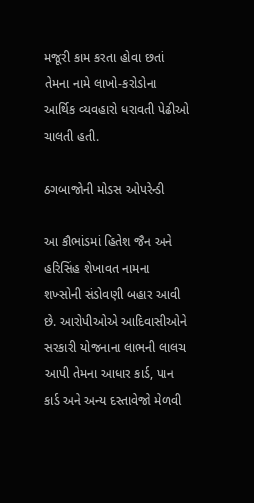મજૂરી કામ કરતા હોવા છતાં તેમના નામે લાખો-કરોડોના આર્થિક વ્યવહારો ધરાવતી પેઢીઓ ચાલતી હતી.

ઠગબાજોની મોડસ ઓપરેન્ડી

આ કૌભાંડમાં હિતેશ જૈન અને હરિસિંહ શેખાવત નામના શખ્સોની સંડોવણી બહાર આવી છે. આરોપીઓએ આદિવાસીઓને સરકારી યોજનાના લાભની લાલચ આપી તેમના આધાર કાર્ડ, પાન કાર્ડ અને અન્ય દસ્તાવેજો મેળવી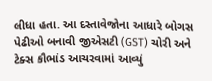લીધા હતા. આ દસ્તાવેજોના આધારે બોગસ પેઢીઓ બનાવી જીએસટી (GST) ચોરી અને ટેક્સ કૌભાંડ આચરવામાં આવ્યું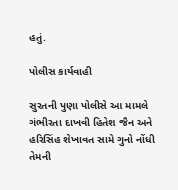હતું.

પોલીસ કાર્યવાહી

સુરતની પુણા પોલીસે આ મામલે ગંભીરતા દાખવી હિતેશ જૈન અને હરિસિંહ શેખાવત સામે ગુનો નોંધી તેમની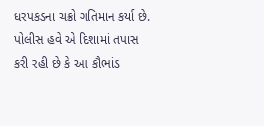ધરપકડના ચક્રો ગતિમાન કર્યા છે. પોલીસ હવે એ દિશામાં તપાસ કરી રહી છે કે આ કૌભાંડ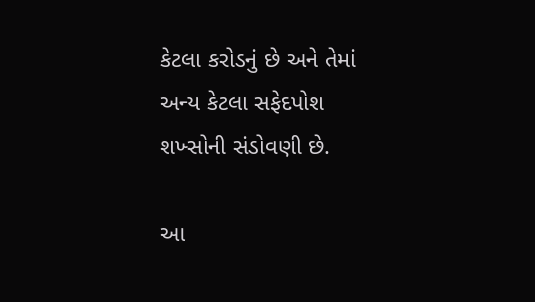કેટલા કરોડનું છે અને તેમાં અન્ય કેટલા સફેદપોશ શખ્સોની સંડોવણી છે.

આ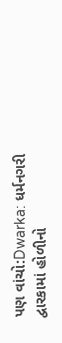પણ વાંચો:Dwarka: ધર્મનગરી દ્વારકામાં હોળીનો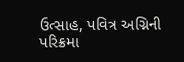ઉત્સાહ, પવિત્ર અગ્નિની પરિક્રમા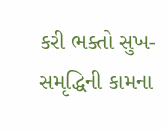કરી ભક્તો સુખ-સમૃદ્ધિની કામના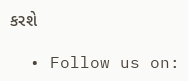કરશે

  • Follow us on: